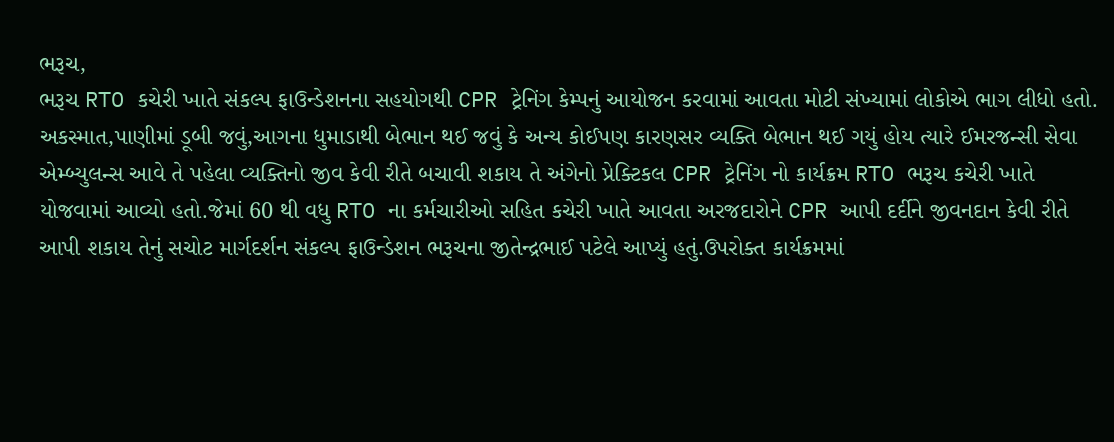ભરૂચ,
ભરૂચ RTO કચેરી ખાતે સંકલ્પ ફાઉન્ડેશનના સહયોગથી CPR ટ્રેનિંગ કેમ્પનું આયોજન કરવામાં આવતા મોટી સંખ્યામાં લોકોએ ભાગ લીધો હતો.
અકસ્માત,પાણીમાં ડૂબી જવું,આગના ધુમાડાથી બેભાન થઈ જવું કે અન્ય કોઈપણ કારણસર વ્યક્તિ બેભાન થઈ ગયું હોય ત્યારે ઈમરજન્સી સેવા એમ્બ્યુલન્સ આવે તે પહેલા વ્યક્તિનો જીવ કેવી રીતે બચાવી શકાય તે અંગેનો પ્રેક્ટિકલ CPR ટ્રેનિંગ નો કાર્યક્રમ RTO ભરૂચ કચેરી ખાતે યોજવામાં આવ્યો હતો.જેમાં 60 થી વધુ RTO ના કર્મચારીઓ સહિત કચેરી ખાતે આવતા અરજદારોને CPR આપી દર્દીને જીવનદાન કેવી રીતે આપી શકાય તેનું સચોટ માર્ગદર્શન સંકલ્પ ફાઉન્ડેશન ભરૂચના જીતેન્દ્રભાઈ પટેલે આપ્યું હતું.ઉપરોક્ત કાર્યક્રમમાં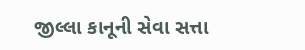જીલ્લા કાનૂની સેવા સત્તા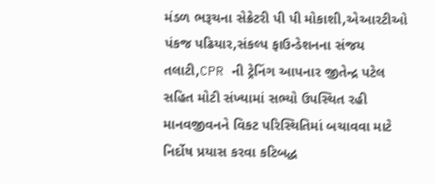મંડળ ભરૂચના સેક્રેટરી પી પી મોકાશી,એઆરટીઓ પંકજ પઢિયાર,સંકલ્પ ફાઉન્ડેશનના સંજય તલાટી,CPR ની ટ્રેનિંગ આપનાર જીતેન્દ્ર પટેલ સહિત મોટી સંખ્યામાં સભ્યો ઉપસ્થિત રહી માનવજીવનને વિકટ પરિસ્થિતિમાં બચાવવા માટે નિર્દોષ પ્રયાસ કરવા કટિબદ્ધ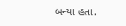બન્યા હતા.